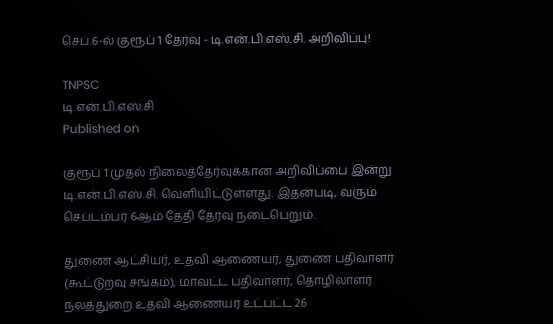செப்.6-ல் குரூப் 1 தேர்வு - டி.என்.பி.எஸ்.சி. அறிவிப்பு!

TNPSC
டி.என்.பி.எஸ்.சி
Published on

குரூப் 1 முதல் நிலைத்தேர்வுக்கான அறிவிப்பை இன்று டி.என்.பி.எஸ்.சி. வெளியிட்டுள்ளது. இதன்படி, வரும் செப்டம்பர் 6ஆம் தேதி தேர்வு நடைபெறும்.

துணை ஆட்சியர், உதவி ஆணையர், துணை பதிவாளர் (கூட்டுறவு சங்கம்), மாவட்ட பதிவாளர், தொழிலாளர் நலத்துறை உதவி ஆணையர் உட்பட்ட 26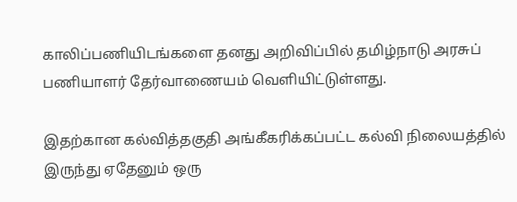காலிப்பணியிடங்களை தனது அறிவிப்பில் தமிழ்நாடு அரசுப் பணியாளர் தேர்வாணையம் வெளியிட்டுள்ளது.

இதற்கான கல்வித்தகுதி அங்கீகரிக்கப்பட்ட கல்வி நிலையத்தில் இருந்து ஏதேனும் ஒரு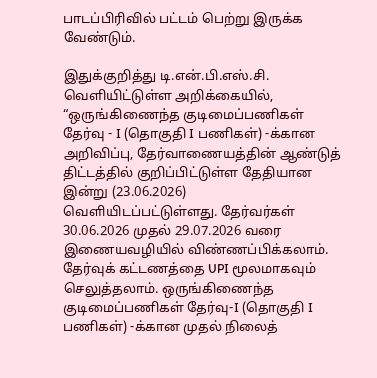பாடப்பிரிவில் பட்டம் பெற்று இருக்க வேண்டும்.

இதுக்குறித்து டி.என்.பி.எஸ்.சி. வெளியிட்டுள்ள அறிக்கையில், “ஒருங்கிணைந்த குடிமைப்பணிகள் தேர்வு - I (தொகுதி I பணிகள்) -க்கான அறிவிப்பு, தேர்வாணையத்தின் ஆண்டுத் திட்டத்தில் குறிப்பிட்டுள்ள தேதியான இன்று (23.06.2026) வெளியிடப்பட்டுள்ளது. தேர்வர்கள் 30.06.2026 முதல் 29.07.2026 வரை இணையவழியில் விண்ணப்பிக்கலாம். தேர்வுக் கட்டணத்தை UPI மூலமாகவும் செலுத்தலாம். ஒருங்கிணைந்த குடிமைப்பணிகள் தேர்வு-I (தொகுதி I பணிகள்) -க்கான முதல் நிலைத்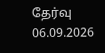தேர்வு 06.09.2026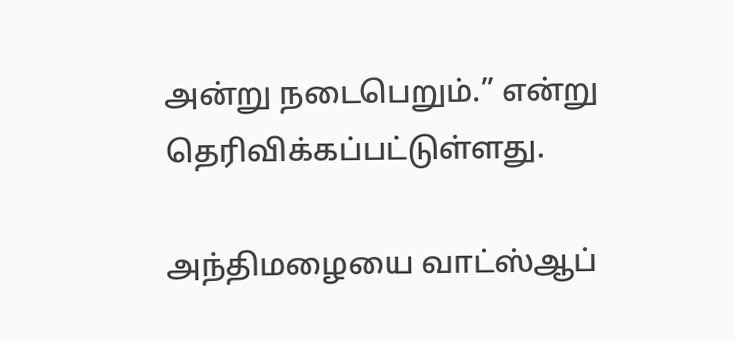அன்று நடைபெறும்.” என்று தெரிவிக்கப்பட்டுள்ளது.

அந்திமழையை வாட்ஸ்ஆப்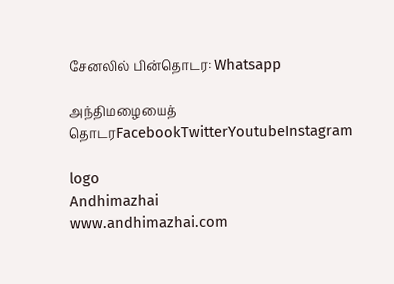சேனலில் பின்தொடர: Whatsapp

அந்திமழையைத் தொடரFacebookTwitterYoutubeInstagram

logo
Andhimazhai
www.andhimazhai.com